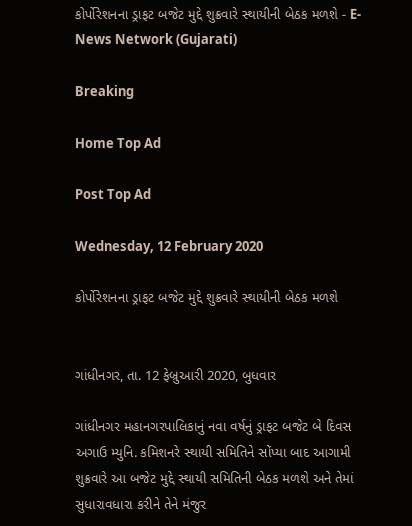કોર્પોરેશનના ડ્રાફટ બજેટ મુદ્દે શુક્રવારે સ્થાયીની બેઠક મળશે - E-News Network (Gujarati)

Breaking

Home Top Ad

Post Top Ad

Wednesday, 12 February 2020

કોર્પોરેશનના ડ્રાફટ બજેટ મુદ્દે શુક્રવારે સ્થાયીની બેઠક મળશે


ગાંધીનગર, તા. 12 ફેબ્રુઆરી 2020, બુધવાર

ગાંધીનગર મહાનગરપાલિકાનું નવા વર્ષનું ડ્રાફટ બજેટ બે દિવસ અગાઉ મ્યુનિ. કમિશનરે સ્થાયી સમિતિને સોંપ્યા બાદ આગામી શુક્રવારે આ બજેટ મુદ્દે સ્થાયી સમિતિની બેઠક મળશે અને તેમાં સુધારાવધારા કરીને તેને મંજુર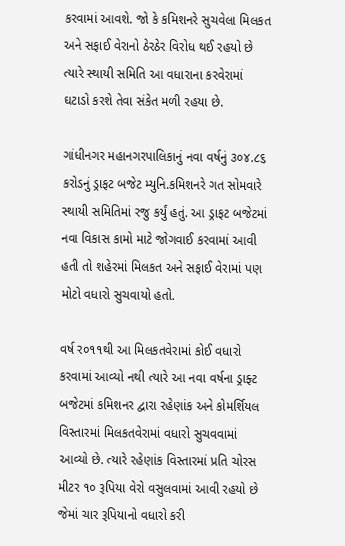કરવામાં આવશે. જો કે કમિશનરે સુચવેલા મિલકત અને સફાઈ વેરાનો ઠેરઠેર વિરોધ થઈ રહયો છે ત્યારે સ્થાયી સમિતિ આ વધારાના કરવેરામાં ઘટાડો કરશે તેવા સંકેત મળી રહયા છે.

ગાંધીનગર મહાનગરપાલિકાનું નવા વર્ષનું ૩૦૪.૮૬ કરોડનું ડ્રાફટ બજેટ મ્યુનિ.કમિશનરે ગત સોમવારે સ્થાયી સમિતિમાં રજુ કર્યું હતું. આ ડ્રાફટ બજેટમાં નવા વિકાસ કામો માટે જોગવાઈ કરવામાં આવી હતી તો શહેરમાં મિલકત અને સફાઈ વેરામાં પણ મોટો વધારો સુચવાયો હતો.

વર્ષ ર૦૧૧થી આ મિલકતવેરામાં કોઈ વધારો કરવામાં આવ્યો નથી ત્યારે આ નવા વર્ષના ડ્રાફ્ટ બજેટમાં કમિશનર દ્વારા રહેણાંક અને કોમર્શિયલ વિસ્તારમાં મિલકતવેરામાં વધારો સુચવવામાં આવ્યો છે. ત્યારે રહેણાંક વિસ્તારમાં પ્રતિ ચોરસ મીટર ૧૦ રૂપિયા વેરો વસુલવામાં આવી રહયો છે જેમાં ચાર રૂપિયાનો વધારો કરી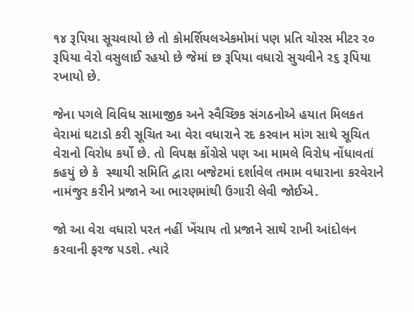૧૪ રૂપિયા સૂચવાયો છે તો કોમર્શિયલએકમોમાં પણ પ્રતિ ચોરસ મીટર ર૦ રૂપિયા વેરો વસુલાઈ રહયો છે જેમાં છ રૂપિયા વધારો સુચવીને ર૬ રૂપિયા રખાયો છે.

જેના પગલે વિવિધ સામાજીક અને સ્વૈચ્છિક સંગઠનોએ હયાત મિલકત વેરામાં ઘટાડો કરી સૂચિત આ વેરા વધારાને રદ કરવાન માંગ સાથે સૂચિત વેરાનો વિરોધ કર્યો છે. તો વિપક્ષ કોંગ્રેસે પણ આ મામલે વિરોધ નોંધાવતાં કહયું છે કે  સ્થાયી સમિતિ દ્વારા બજેટમાં દર્શાવેલ તમામ વધારાના કરવેરાને નામંજુર કરીને પ્રજાને આ ભારણમાંથી ઉગારી લેવી જોઈએ.

જો આ વેરા વધારો પરત નહીં ખેંચાય તો પ્રજાને સાથે રાખી આંદોલન કરવાની ફરજ પડશે. ત્યારે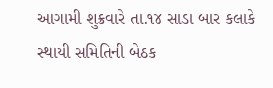આગામી શુક્રવારે તા.૧૪ સાડા બાર કલાકે સ્થાયી સમિતિની બેઠક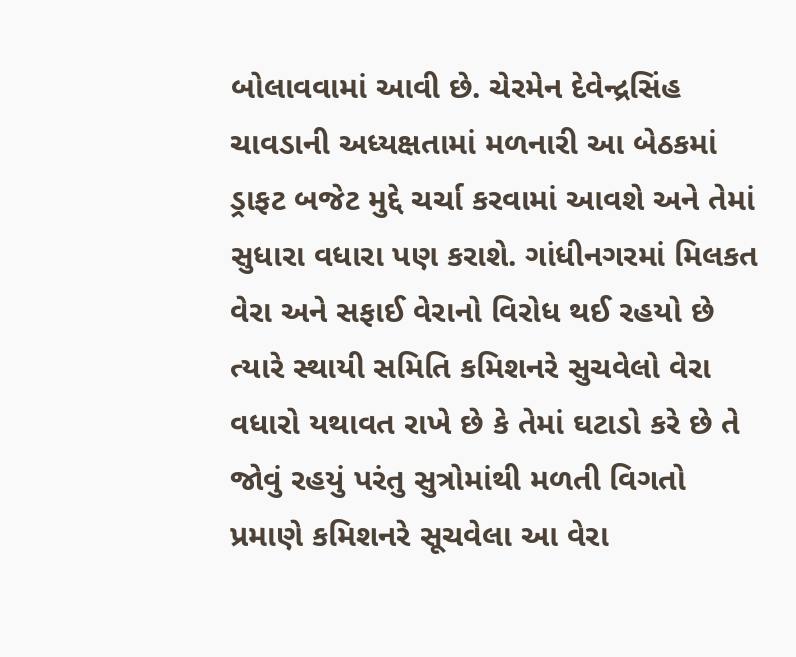બોલાવવામાં આવી છે. ચેરમેન દેવેન્દ્રસિંહ ચાવડાની અધ્યક્ષતામાં મળનારી આ બેઠકમાં ડ્રાફટ બજેટ મુદ્દે ચર્ચા કરવામાં આવશે અને તેમાં સુધારા વધારા પણ કરાશે. ગાંધીનગરમાં મિલકત વેરા અને સફાઈ વેરાનો વિરોધ થઈ રહયો છે ત્યારે સ્થાયી સમિતિ કમિશનરે સુચવેલો વેરા વધારો યથાવત રાખે છે કે તેમાં ઘટાડો કરે છે તે જોવું રહયું પરંતુ સુત્રોમાંથી મળતી વિગતો પ્રમાણે કમિશનરે સૂચવેલા આ વેરા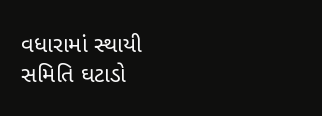વધારામાં સ્થાયી સમિતિ ઘટાડો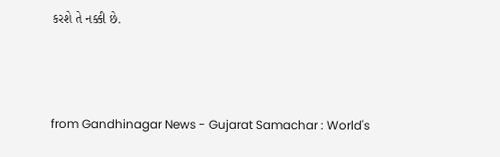કરશે તે નક્કી છે.



from Gandhinagar News - Gujarat Samachar : World's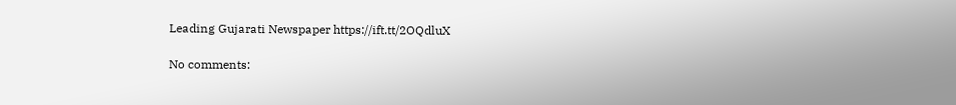Leading Gujarati Newspaper https://ift.tt/2OQdluX

No comments: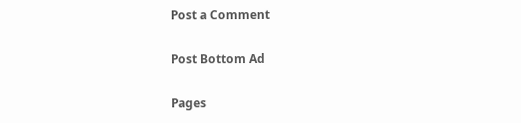Post a Comment

Post Bottom Ad

Pages